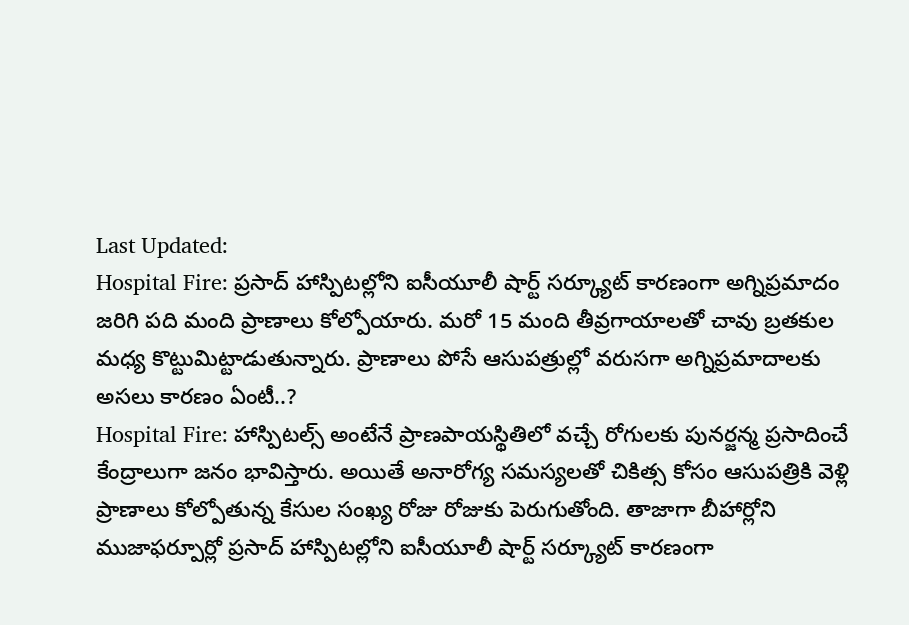Last Updated:
Hospital Fire: ప్రసాద్ హాస్పిటల్లోని ఐసీయూలీ షార్ట్ సర్క్యూట్ కారణంగా అగ్నిప్రమాదం జరిగి పది మంది ప్రాణాలు కోల్పోయారు. మరో 15 మంది తీవ్రగాయాలతో చావు బ్రతకుల మధ్య కొట్టుమిట్టాడుతున్నారు. ప్రాణాలు పోసే ఆసుపత్రుల్లో వరుసగా అగ్నిప్రమాదాలకు అసలు కారణం ఏంటీ..?
Hospital Fire: హాస్పిటల్స్ అంటేనే ప్రాణపాయస్థితిలో వచ్చే రోగులకు పునర్జన్మ ప్రసాదించే కేంద్రాలుగా జనం భావిస్తారు. అయితే అనారోగ్య సమస్యలతో చికిత్స కోసం ఆసుపత్రికి వెళ్లి ప్రాణాలు కోల్పోతున్న కేసుల సంఖ్య రోజు రోజుకు పెరుగుతోంది. తాజాగా బీహార్లోని ముజాఫర్పూర్లో ప్రసాద్ హాస్పిటల్లోని ఐసీయూలీ షార్ట్ సర్క్యూట్ కారణంగా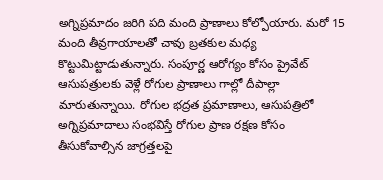అగ్నిప్రమాదం జరిగి పది మంది ప్రాణాలు కోల్పోయారు. మరో 15 మంది తీవ్రగాయాలతో చావు బ్రతకుల మధ్య కొట్టుమిట్టాడుతున్నారు. సంపూర్ణ ఆరోగ్యం కోసం ప్రైవేట్ ఆసుపత్రులకు వెళ్లే రోగుల ప్రాణాలు గాల్లో దీపాల్లా మారుతున్నాయి. రోగుల భద్రత ప్రమాణాలు, ఆసుపత్రిలో అగ్నిప్రమాదాలు సంభవిస్తే రోగుల ప్రాణ రక్షణ కోసం తీసుకోవాల్సిన జాగ్రత్తలపై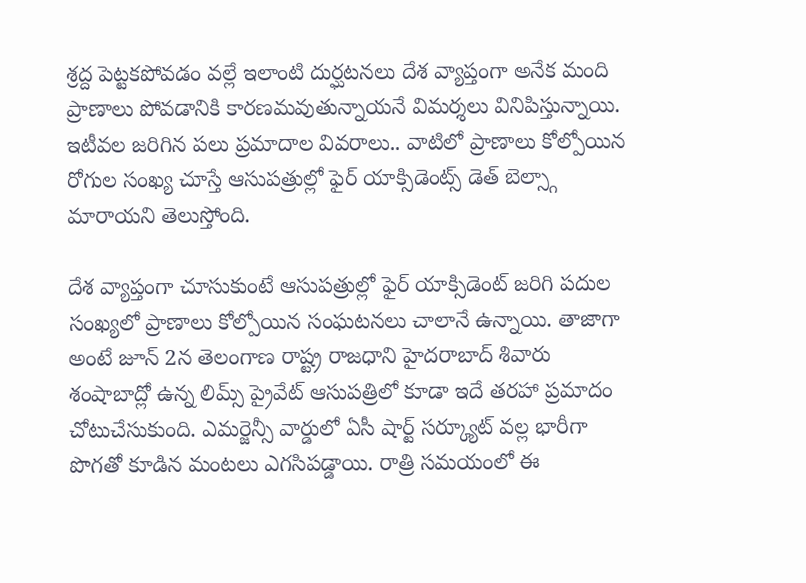శ్రద్ద పెట్టకపోవడం వల్లే ఇలాంటి దుర్ఘటనలు దేశ వ్యాప్తంగా అనేక మంది ప్రాణాలు పోవడానికి కారణమవుతున్నాయనే విమర్శలు వినిపిస్తున్నాయి. ఇటీవల జరిగిన పలు ప్రమాదాల వివరాలు.. వాటిలో ప్రాణాలు కోల్పోయిన రోగుల సంఖ్య చూస్తే ఆసుపత్రుల్లో ఫైర్ యాక్సిడెంట్స్ డెత్ బెల్స్గా మారాయని తెలుస్తోంది.

దేశ వ్యాప్తంగా చూసుకుంటే ఆసుపత్రుల్లో ఫైర్ యాక్సిడెంట్ జరిగి పదుల సంఖ్యలో ప్రాణాలు కోల్పోయిన సంఘటనలు చాలానే ఉన్నాయి. తాజాగా అంటే జూన్ 2న తెలంగాణ రాష్ట్ర రాజధాని హైదరాబాద్ శివారు శంషాబాద్లో ఉన్న లిమ్స్ ప్రైవేట్ ఆసుపత్రిలో కూడా ఇదే తరహా ప్రమాదం చోటుచేసుకుంది. ఎమర్జెన్సీ వార్డులో ఏసీ షార్ట్ సర్క్యూట్ వల్ల భారీగా పొగతో కూడిన మంటలు ఎగసిపడ్డాయి. రాత్రి సమయంలో ఈ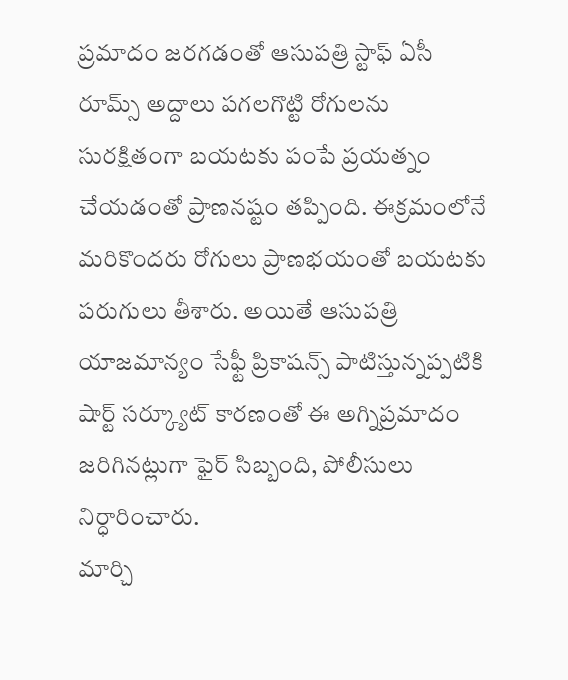ప్రమాదం జరగడంతో ఆసుపత్రి స్టాఫ్ ఏసీ రూమ్స్ అద్దాలు పగలగొట్టి రోగులను సురక్షితంగా బయటకు పంపే ప్రయత్నం చేయడంతో ప్రాణనష్టం తప్పింది. ఈక్రమంలోనే మరికొందరు రోగులు ప్రాణభయంతో బయటకు పరుగులు తీశారు. అయితే ఆసుపత్రి యాజమాన్యం సేఫ్టీ ప్రికాషన్స్ పాటిస్తున్నప్పటికి షార్ట్ సర్క్యూట్ కారణంతో ఈ అగ్నిప్రమాదం జరిగినట్లుగా ఫైర్ సిబ్బంది, పోలీసులు నిర్ధారించారు.
మార్చి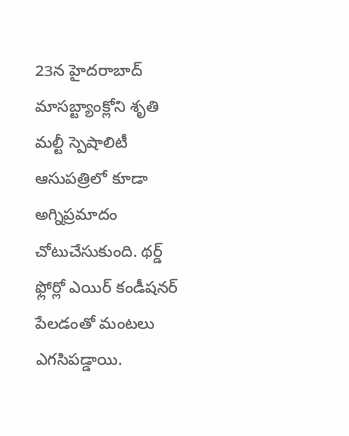23న హైదరాబాద్ మాసబ్ట్యాంక్లోని శృతి మల్టీ స్పెషాలిటీ ఆసుపత్రిలో కూడా అగ్నిప్రమాదం చోటుచేసుకుంది. థర్డ్ ఫ్లోర్లో ఎయిర్ కండీషనర్ పేలడంతో మంటలు ఎగసిపడ్డాయి.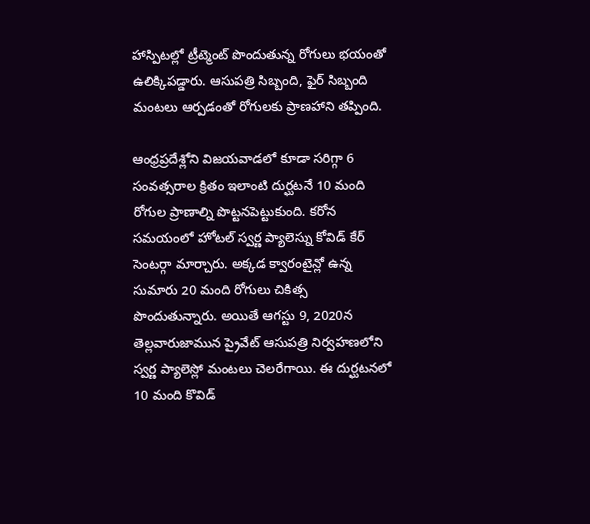హాస్పిటల్లో ట్రీట్మెంట్ పొందుతున్న రోగులు భయంతో ఉలిక్కిపడ్డారు. ఆసుపత్రి సిబ్బంది, ఫైర్ సిబ్బంది మంటలు ఆర్పడంతో రోగులకు ప్రాణహాని తప్పింది.

ఆంధ్రప్రదేశ్లోని విజయవాడలో కూడా సరిగ్గా 6 సంవత్సరాల క్రితం ఇలాంటి దుర్ఘటనే 10 మంది రోగుల ప్రాణాల్ని పొట్టనపెట్టుకుంది. కరోన సమయంలో హోటల్ స్వర్ణ ప్యాలెస్ను కోవిడ్ కేర్ సెంటర్గా మార్చారు. అక్కడ క్వారంటైన్లో ఉన్న సుమారు 20 మంది రోగులు చికిత్స పొందుతున్నారు. అయితే ఆగస్టు 9, 2020న తెల్లవారుజామున ప్రైవేట్ ఆసుపత్రి నిర్వహణలోని స్వర్ణ ప్యాలెస్లో మంటలు చెలరేగాయి. ఈ దుర్ఘటనలో 10 మంది కొవిడ్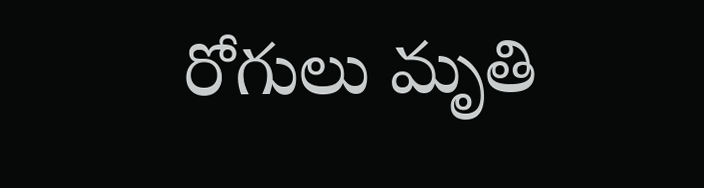రోగులు మృతి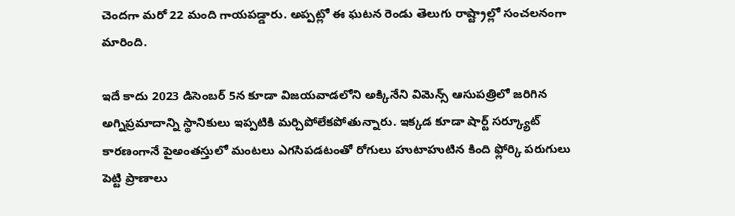చెందగా మరో 22 మంది గాయపడ్డారు. అప్పట్లో ఈ ఘటన రెండు తెలుగు రాష్ట్రాల్లో సంచలనంగా మారింది.

ఇదే కాదు 2023 డిసెంబర్ 5న కూడా విజయవాడలోని అక్కినేని విమెన్స్ ఆసుపత్రిలో జరిగిన అగ్నిప్రమాదాన్ని స్థానికులు ఇప్పటికి మర్చిపోలేకపోతున్నారు. ఇక్కడ కూడా షార్ట్ సర్క్యూట్ కారణంగానే పైఅంతస్తులో మంటలు ఎగసిపడటంతో రోగులు హుటాహుటిన కింది ఫ్లోర్కి పరుగులు పెట్టి ప్రాణాలు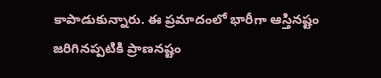కాపాడుకున్నారు. ఈ ప్రమాదంలో భారీగా ఆస్తినష్టం జరిగినప్పటికి ప్రాణనష్టం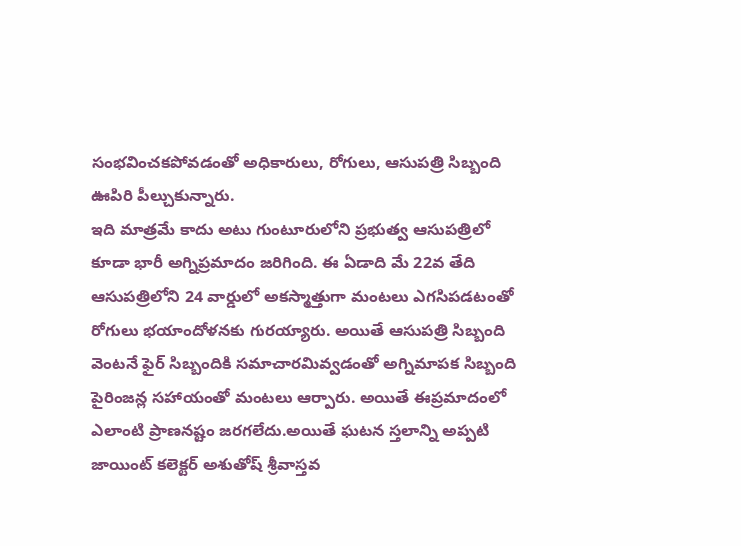సంభవించకపోవడంతో అధికారులు, రోగులు, ఆసుపత్రి సిబ్బంది ఊపిరి పీల్చుకున్నారు.
ఇది మాత్రమే కాదు అటు గుంటూరులోని ప్రభుత్వ ఆసుపత్రిలో కూడా భారీ అగ్నిప్రమాదం జరిగింది. ఈ ఏడాది మే 22వ తేది ఆసుపత్రిలోని 24 వార్డులో అకస్మాత్తుగా మంటలు ఎగసిపడటంతో రోగులు భయాందోళనకు గురయ్యారు. అయితే ఆసుపత్రి సిబ్బంది వెంటనే ఫైర్ సిబ్బందికి సమాచారమివ్వడంతో అగ్నిమాపక సిబ్బంది పైరింజన్ల సహాయంతో మంటలు ఆర్పారు. అయితే ఈప్రమాదంలో ఎలాంటి ప్రాణనష్టం జరగలేదు.అయితే ఘటన స్తలాన్ని అప్పటి జాయింట్ కలెక్టర్ అశుతోష్ శ్రీవాస్తవ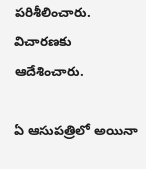పరిశీలించారు. విచారణకు ఆదేశించారు.

ఏ ఆసుపత్రిలో అయినా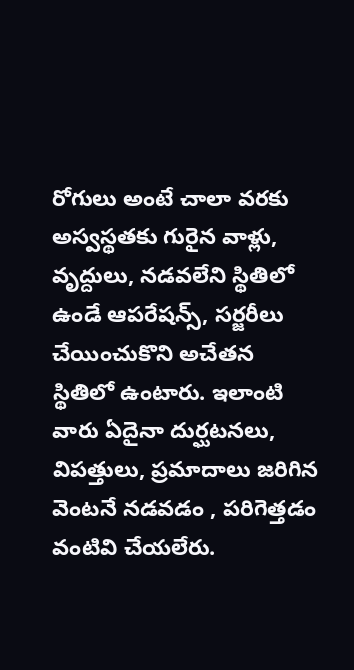రోగులు అంటే చాలా వరకు అస్వస్థతకు గురైన వాళ్లు, వృద్దులు, నడవలేని స్థితిలో ఉండే ఆపరేషన్స్, సర్జరీలు చేయించుకొని అచేతన స్థితిలో ఉంటారు. ఇలాంటి వారు ఏదైనా దుర్ఘటనలు, విపత్తులు, ప్రమాదాలు జరిగిన వెంటనే నడవడం , పరిగెత్తడం వంటివి చేయలేరు.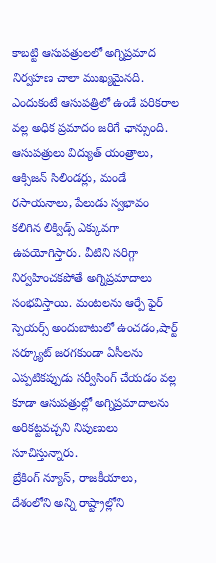కాబట్టి ఆసుపత్రులలో అగ్నిప్రమాద నిర్వహణ చాలా ముఖ్యమైనది. ఎందుకంటే ఆసుపత్రిలో ఉండే పరికరాల వల్ల అధిక ప్రమాదం జరిగే ఛాన్సుంది. ఆసుపత్రులు విద్యుత్ యంత్రాలు, ఆక్సిజన్ సిలిండర్లు, మండే రసాయనాలు, పేలుడు స్వభావం కలిగిన లిక్విడ్స్ ఎక్కువగా ఉపయోగిస్తారు. వీటిని సరిగ్గా నిర్వహించకపోతే అగ్నిప్రమాదాలు సంభవిస్తాయి. మంటలను ఆర్పే ఫైర్ స్పెయర్స్ అందుబాటులో ఉంచడం,షార్ట్ సర్క్యూట్ జరగకుండా ఏసీలను ఎప్పటికప్పుడు సర్వీసింగ్ చేయడం వల్ల కూడా ఆసుపత్రుల్లో అగ్నిప్రమాదాలను అరికట్టవచ్చని నిపుణులు సూచిస్తున్నారు.
బ్రేకింగ్ న్యూస్, రాజకీయాలు, దేశంలోని అన్ని రాష్ట్రాల్లోని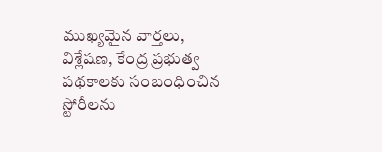ముఖ్యమైన వార్తలు, విశ్లేషణ, కేంద్ర ప్రభుత్వ పథకాలకు సంబంధించిన స్టోరీలను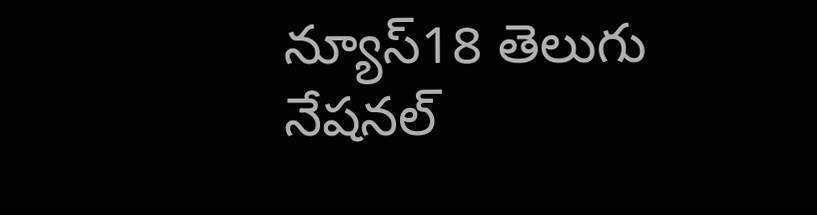న్యూస్18 తెలుగు నేషనల్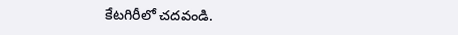కేటగిరీలో చదవండి.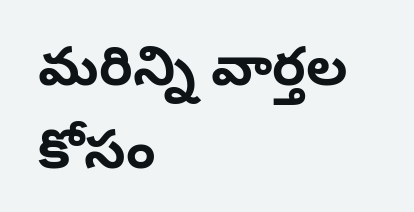మరిన్ని వార్తల కోసం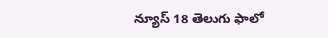న్యూస్ 18 తెలుగు ఫాలో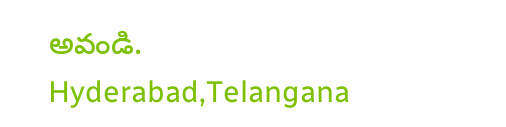అవండి.
Hyderabad,Telangana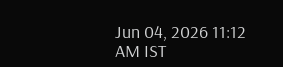Jun 04, 2026 11:12 AM IST